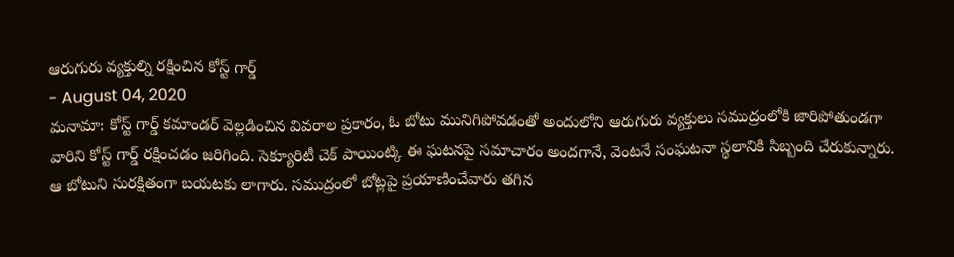ఆరుగురు వ్యక్తుల్ని రక్షించిన కోస్ట్ గార్డ్
- August 04, 2020
మనామా: కోస్ట్ గార్డ్ కమాండర్ వెల్లడించిన వివరాల ప్రకారం, ఓ బోటు మునిగిపోవడంతో అందులోని ఆరుగురు వ్యక్తులు సముద్రంలోకి జారిపోతుండగా వారిని కోస్ట్ గార్డ్ రక్షించడం జరిగింది. సెక్యూరిటీ చెక్ పాయింట్కి ఈ ఘటనపై సమాచారం అందగానే, వెంటనే సంఘటనా స్థలానికి సిబ్బంది చేరుకున్నారు. ఆ బోటుని సురక్షితంగా బయటకు లాగారు. సముద్రంలో బోట్లపై ప్రయాణించేవారు తగిన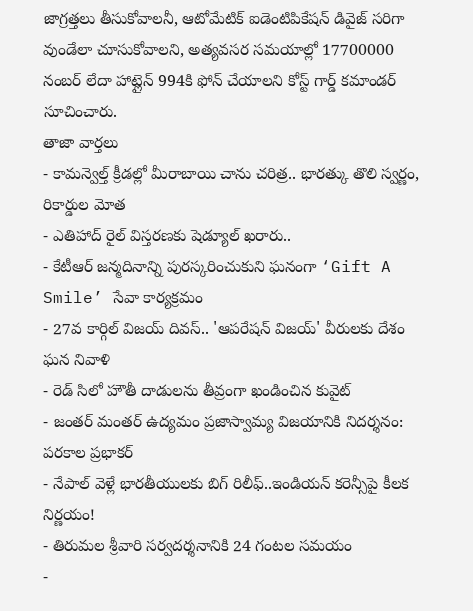జాగ్రత్తలు తీసుకోవాలనీ, ఆటోమేటిక్ ఐడెంటిపికేషన్ డివైజ్ సరిగా వుండేలా చూసుకోవాలని, అత్యవసర సమయాల్లో 17700000 నంబర్ లేదా హాట్లైన్ 994కి ఫోన్ చేయాలని కోస్ట్ గార్డ్ కమాండర్ సూచించారు.
తాజా వార్తలు
- కామన్వెల్త్ క్రీడల్లో మీరాబాయి చాను చరిత్ర.. భారత్కు తొలి స్వర్ణం, రికార్డుల మోత
- ఎతిహాద్ రైల్ విస్తరణకు షెడ్యూల్ ఖరారు..
- కేటీఆర్ జన్మదినాన్ని పురస్కరించుకుని ఘనంగా ‘Gift A Smile’ సేవా కార్యక్రమం
- 27వ కార్గిల్ విజయ్ దివస్.. 'ఆపరేషన్ విజయ్' వీరులకు దేశం ఘన నివాళి
- రెడ్ సిలో హౌతీ దాడులను తీవ్రంగా ఖండించిన కువైట్
- జంతర్ మంతర్ ఉద్యమం ప్రజాస్వామ్య విజయానికి నిదర్శనం: పరకాల ప్రభాకర్
- నేపాల్ వెళ్లే భారతీయులకు బిగ్ రిలీఫ్..ఇండియన్ కరెన్సీపై కీలక నిర్ణయం!
- తిరుమల శ్రీవారి సర్వదర్శనానికి 24 గంటల సమయం
-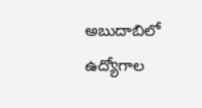అబుదాబిలో ఉద్యోగాల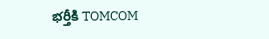భర్తీకి TOMCOM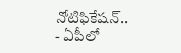నోటిఫికేషన్..
- ఏపీలో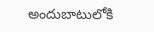అందుబాటులోకి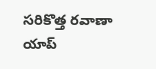సరికొత్త రవాణా యాప్